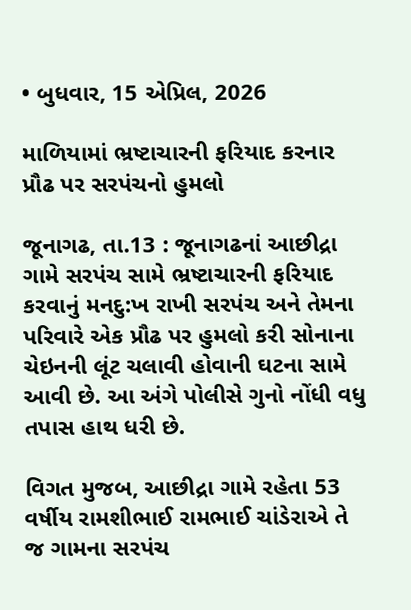• બુધવાર, 15 એપ્રિલ, 2026

માળિયામાં ભ્રષ્ટાચારની ફરિયાદ કરનાર પ્રૌઢ પર સરપંચનો હુમલો

જૂનાગઢ, તા.13 : જૂનાગઢનાં આછીદ્રા ગામે સરપંચ સામે ભ્રષ્ટાચારની ફરિયાદ કરવાનું મનદુ:ખ રાખી સરપંચ અને તેમના પરિવારે એક પ્રૌઢ પર હુમલો કરી સોનાના ચેઇનની લૂંટ ચલાવી હોવાની ઘટના સામે આવી છે. આ અંગે પોલીસે ગુનો નોંધી વધુ તપાસ હાથ ધરી છે.

વિગત મુજબ, આછીદ્રા ગામે રહેતા 53 વર્ષીય રામશીભાઈ રામભાઈ ચાંડેરાએ તે જ ગામના સરપંચ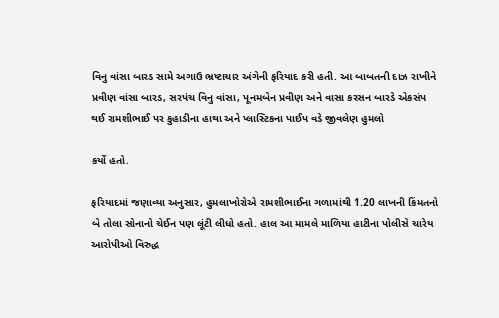વિનુ વાંસા બારડ સામે અગાઉ ભ્રષ્ટાચાર અંગેની ફરિયાદ કરી હતી. આ બાબતની દાઝ રાખીને પ્રવીણ વાંસા બારડ, સરપંચ વિનુ વાંસા, પૂનમબેન પ્રવીણ અને વાસા કરસન બારડે એકસંપ થઈ રામશીભાઈ પર કુહાડીના હાથા અને પ્લાસ્ટિકના પાઈપ વડે જીવલેણ હુમલો

કર્યો હતો.

ફરિયાદમાં જણાવ્યા અનુસાર, હુમલાખોરોએ રામશીભાઈના ગળામાંથી 1.20 લાખની કિંમતનો બે તોલા સોનાનો ચેઈન પણ લૂંટી લીધો હતો. હાલ આ મામલે માળિયા હાટીના પોલીસે ચારેય આરોપીઓ વિરુદ્ધ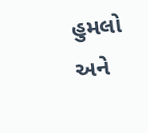હુમલો અને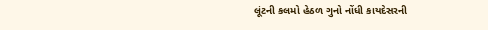લૂંટની કલમો હેઠળ ગુનો નોંધી કાયદેસરની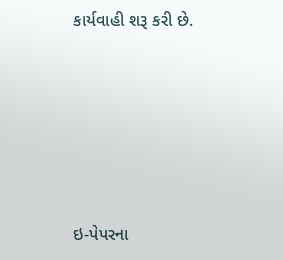કાર્યવાહી શરૂ કરી છે.







ઇ-પેપરના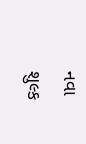નવા શુલ્ક